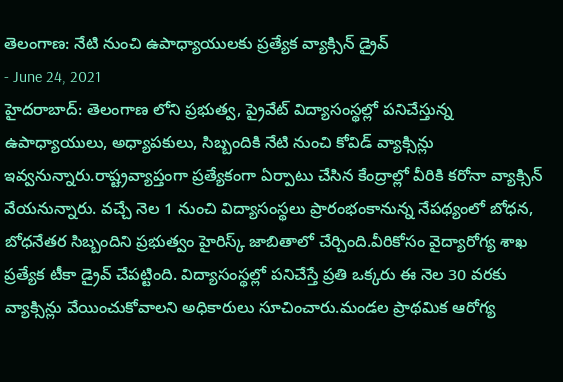తెలంగాణ: నేటి నుంచి ఉపాధ్యాయులకు ప్రత్యేక వ్యాక్సిన్ డ్రైవ్
- June 24, 2021
హైదరాబాద్: తెలంగాణ లోని ప్రభుత్వ, ప్రైవేట్ విద్యాసంస్థల్లో పనిచేస్తున్న ఉపాధ్యాయులు, అధ్యాపకులు, సిబ్బందికి నేటి నుంచి కోవిడ్ వ్యాక్సిన్లు ఇవ్వనున్నారు.రాష్ట్రవ్యాప్తంగా ప్రత్యేకంగా ఏర్పాటు చేసిన కేంద్రాల్లో వీరికి కరోనా వ్యాక్సిన్ వేయనున్నారు. వచ్చే నెల 1 నుంచి విద్యాసంస్థలు ప్రారంభంకానున్న నేపథ్యంలో బోధన, బోధనేతర సిబ్బందిని ప్రభుత్వం హైరిస్క్ జాబితాలో చేర్చింది.వీరికోసం వైద్యారోగ్య శాఖ ప్రత్యేక టీకా డ్రైవ్ చేపట్టింది. విద్యాసంస్థల్లో పనిచేస్తే ప్రతి ఒక్కరు ఈ నెల 30 వరకు వ్యాక్సిన్లు వేయించుకోవాలని అధికారులు సూచించారు.మండల ప్రాథమిక ఆరోగ్య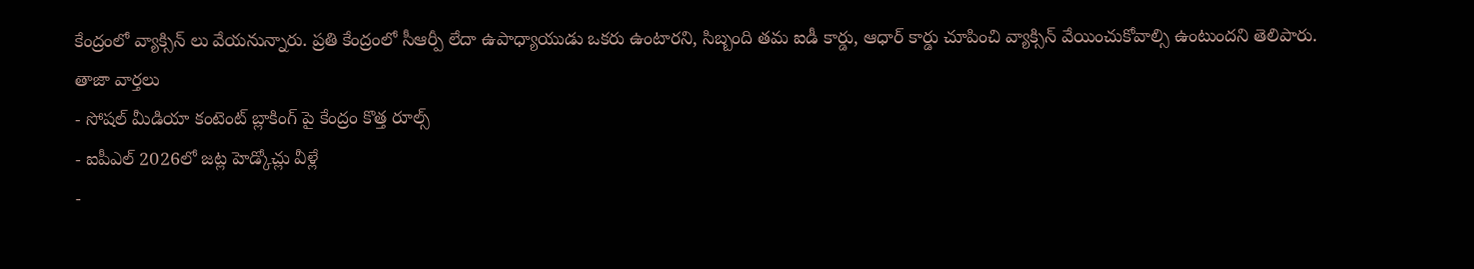కేంద్రంలో వ్యాక్సిన్ లు వేయనున్నారు. ప్రతి కేంద్రంలో సీఆర్పీ లేదా ఉపాధ్యాయుడు ఒకరు ఉంటారని, సిబ్బంది తమ ఐడీ కార్డు, ఆధార్ కార్డు చూపించి వ్యాక్సిన్ వేయించుకోవాల్సి ఉంటుందని తెలిపారు.
తాజా వార్తలు
- సోషల్ మీడియా కంటెంట్ బ్లాకింగ్ పై కేంద్రం కొత్త రూల్స్
- ఐపీఎల్ 2026లో జట్ల హెడ్కోచ్లు వీళ్లే
-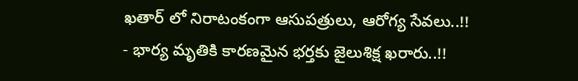ఖతార్ లో నిరాటంకంగా ఆసుపత్రులు, ఆరోగ్య సేవలు..!!
- భార్య మృతికి కారణమైన భర్తకు జైలుశిక్ష ఖరారు..!!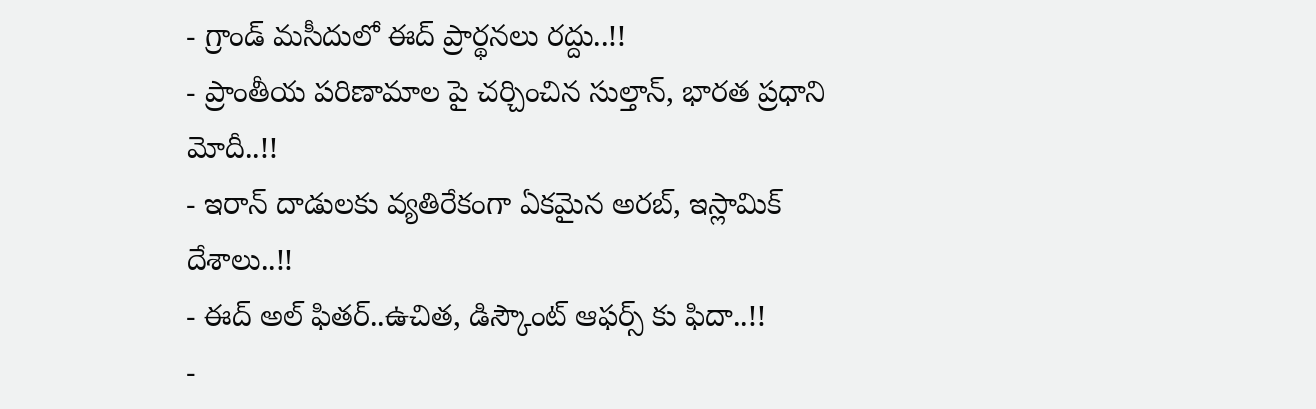- గ్రాండ్ మసీదులో ఈద్ ప్రార్థనలు రద్దు..!!
- ప్రాంతీయ పరిణామాల పై చర్చించిన సుల్తాన్, భారత ప్రధాని మోదీ..!!
- ఇరాన్ దాడులకు వ్యతిరేకంగా ఏకమైన అరబ్, ఇస్లామిక్ దేశాలు..!!
- ఈద్ అల్ ఫితర్..ఉచిత, డిస్కౌంట్ ఆఫర్స్ కు ఫిదా..!!
-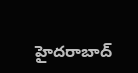హైదరాబాద్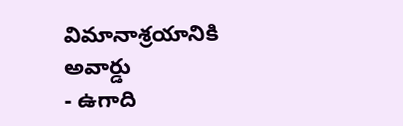విమానాశ్రయానికి అవార్డు
- ఉగాది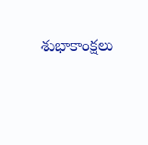శుభాకాంక్షలు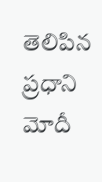తెలిపిన ప్రధాని మోదీ